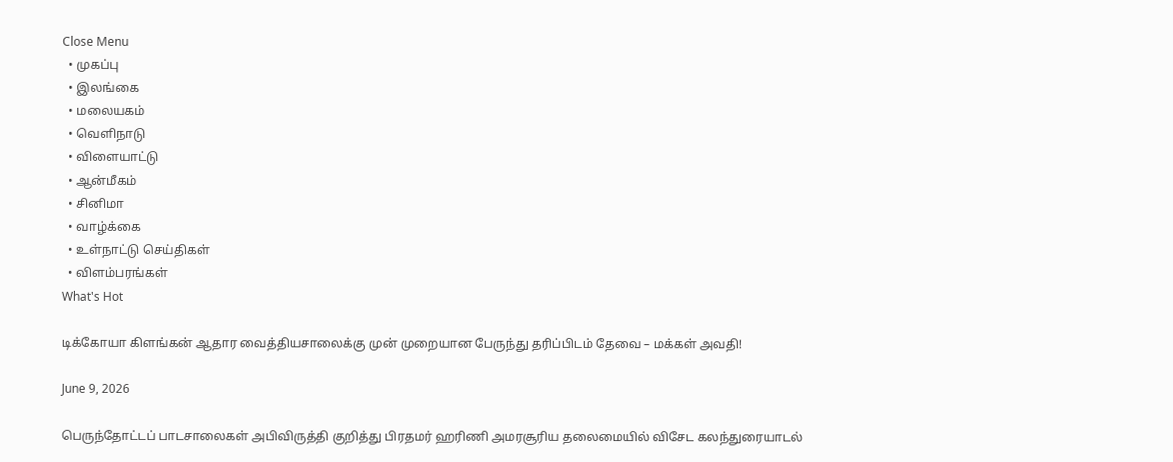Close Menu
  • முகப்பு
  • இலங்கை
  • மலையகம்
  • வெளிநாடு
  • விளையாட்டு
  • ஆன்மீகம்
  • சினிமா
  • வாழ்க்கை
  • உள்நாட்டு செய்திகள்
  • விளம்பரங்கள்
What's Hot

டிக்கோயா கிளங்கன் ஆதார வைத்தியசாலைக்கு முன் முறையான பேருந்து தரிப்பிடம் தேவை – மக்கள் அவதி!

June 9, 2026

பெருந்தோட்டப் பாடசாலைகள் அபிவிருத்தி குறித்து பிரதமர் ஹரிணி அமரசூரிய தலைமையில் விசேட கலந்துரையாடல்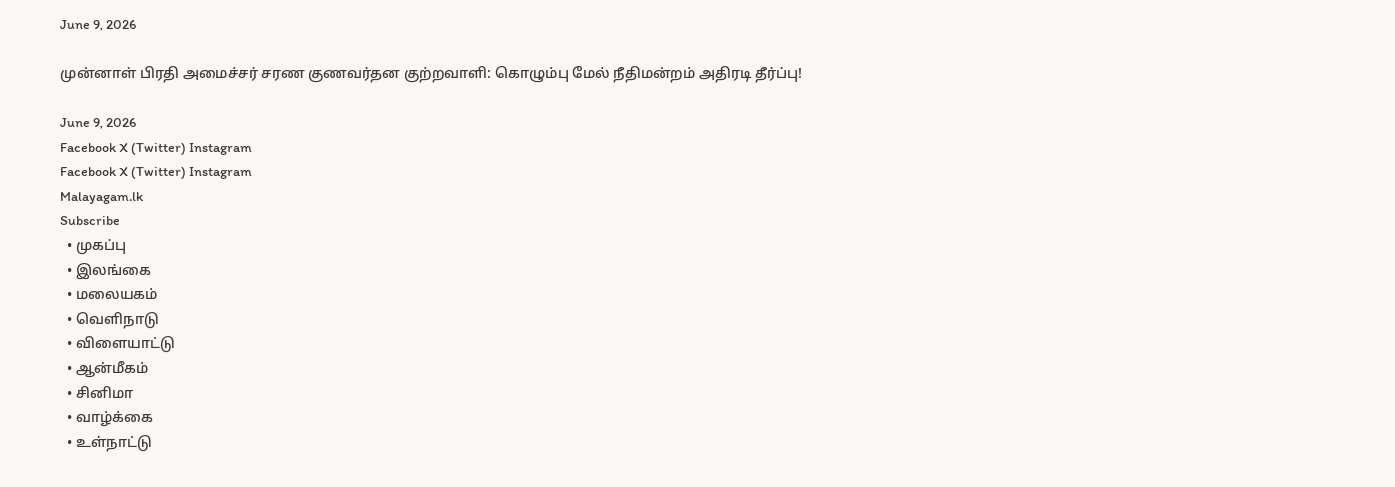June 9, 2026

முன்னாள் பிரதி அமைச்சர் சரண குணவர்தன குற்றவாளி: கொழும்பு மேல் நீதிமன்றம் அதிரடி தீர்ப்பு!

June 9, 2026
Facebook X (Twitter) Instagram
Facebook X (Twitter) Instagram
Malayagam.lk
Subscribe
  • முகப்பு
  • இலங்கை
  • மலையகம்
  • வெளிநாடு
  • விளையாட்டு
  • ஆன்மீகம்
  • சினிமா
  • வாழ்க்கை
  • உள்நாட்டு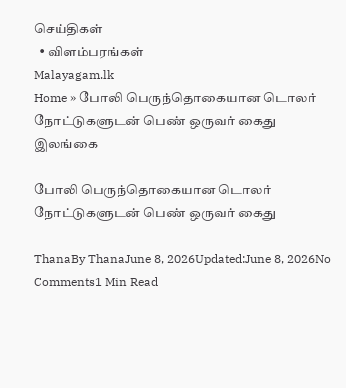செய்திகள்
  • விளம்பரங்கள்
Malayagam.lk
Home » போலி பெருந்தொகையான டொலர் நோட்டுகளுடன் பெண் ஒருவர் கைது
இலங்கை

போலி பெருந்தொகையான டொலர் நோட்டுகளுடன் பெண் ஒருவர் கைது

ThanaBy ThanaJune 8, 2026Updated:June 8, 2026No Comments1 Min Read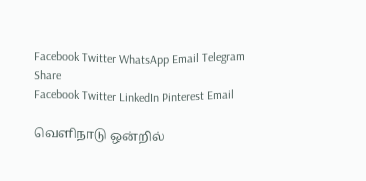Facebook Twitter WhatsApp Email Telegram
Share
Facebook Twitter LinkedIn Pinterest Email

வெளிநாடு ஒன்றில்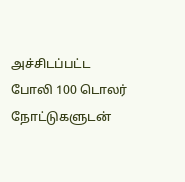அச்சிடப்பட்ட  போலி 100 டொலர் நோட்டுகளுடன்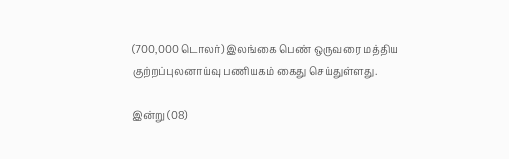(700,000 டொலர்) இலங்கை பெண் ஒருவரை மத்திய குற்றப்புலனாய்வு பணியகம் கைது செய்துள்ளது.

இன்று (08)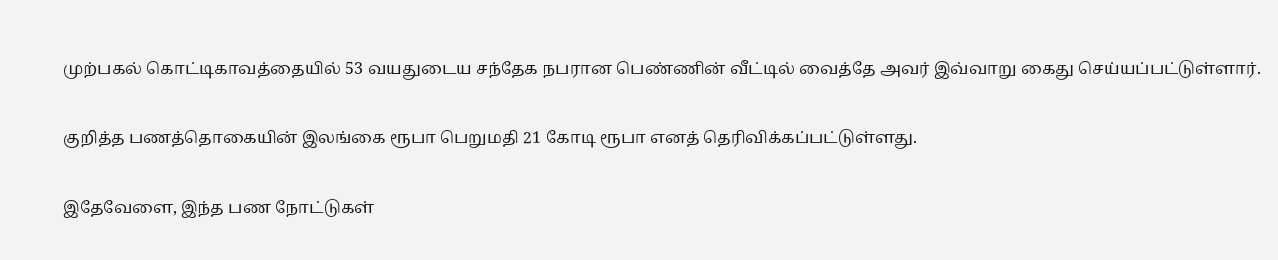முற்பகல் கொட்டிகாவத்தையில் 53 வயதுடைய சந்தேக நபரான பெண்ணின் வீட்டில் வைத்தே அவர் இவ்வாறு கைது செய்யப்பட்டுள்ளார்.

குறித்த பணத்தொகையின் இலங்கை ரூபா பெறுமதி 21 கோடி ரூபா எனத் தெரிவிக்கப்பட்டுள்ளது.

இதேவேளை, இந்த பண நோட்டுகள்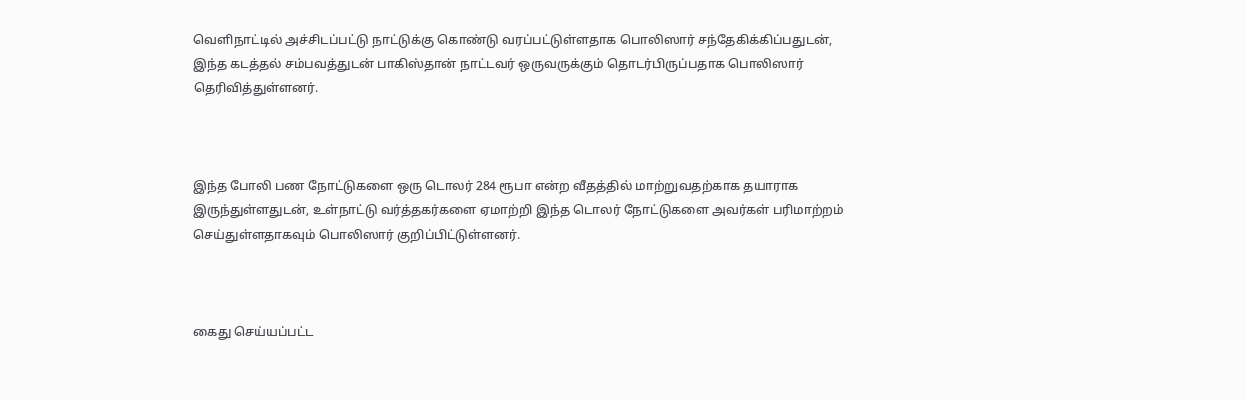வெளிநாட்டில் அச்சிடப்பட்டு நாட்டுக்கு கொண்டு வரப்பட்டுள்ளதாக பொலிஸார் சந்தேகிக்கிப்பதுடன், இந்த கடத்தல் சம்பவத்துடன் பாகிஸ்தான் நாட்டவர் ஒருவருக்கும் தொடர்பிருப்பதாக பொலிஸார் தெரிவித்துள்ளனர்.



இந்த போலி பண நோட்டுகளை ஒரு டொலர் 284 ரூபா என்ற வீதத்தில் மாற்றுவதற்காக தயாராக இருந்துள்ளதுடன், உள்நாட்டு வர்த்தகர்களை ஏமாற்றி இந்த டொலர் நோட்டுகளை அவர்கள் பரிமாற்றம் செய்துள்ளதாகவும் பொலிஸார் குறிப்பிட்டுள்ளனர்.



கைது செய்யப்பட்ட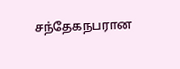சந்தேகநபரான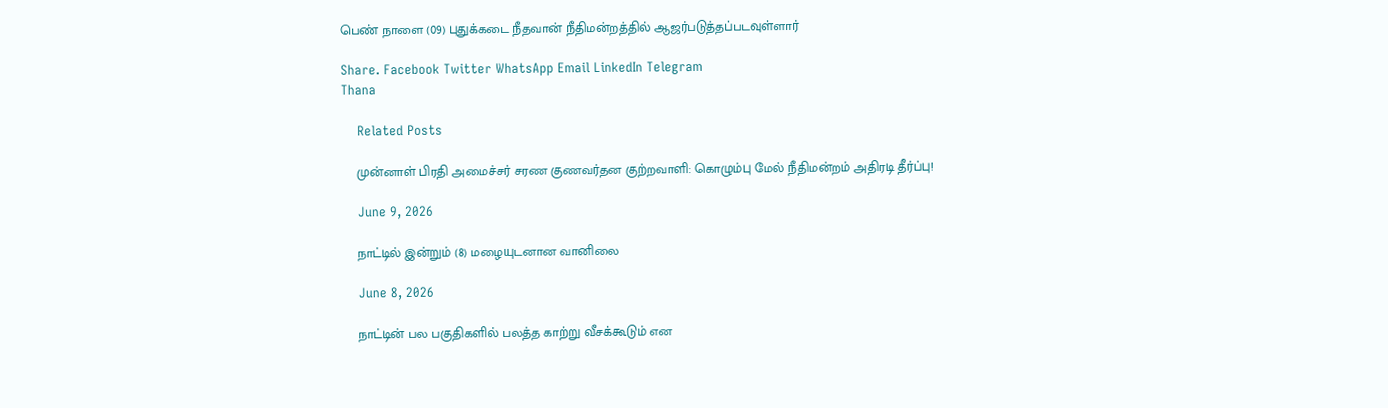பெண் நாளை (09) புதுக்கடை நீதவான் நீதிமன்றத்தில் ஆஜர்படுத்தப்படவுள்ளார்

Share. Facebook Twitter WhatsApp Email LinkedIn Telegram
Thana

    Related Posts

    முன்னாள் பிரதி அமைச்சர் சரண குணவர்தன குற்றவாளி: கொழும்பு மேல் நீதிமன்றம் அதிரடி தீர்ப்பு!

    June 9, 2026

    நாட்டில் இன்றும் (8) மழையுடனான வானிலை

    June 8, 2026

    நாட்டின் பல பகுதிகளில் பலத்த காற்று வீசக்கூடும் என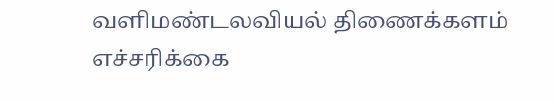வளிமண்டலவியல் திணைக்களம் எச்சரிக்கை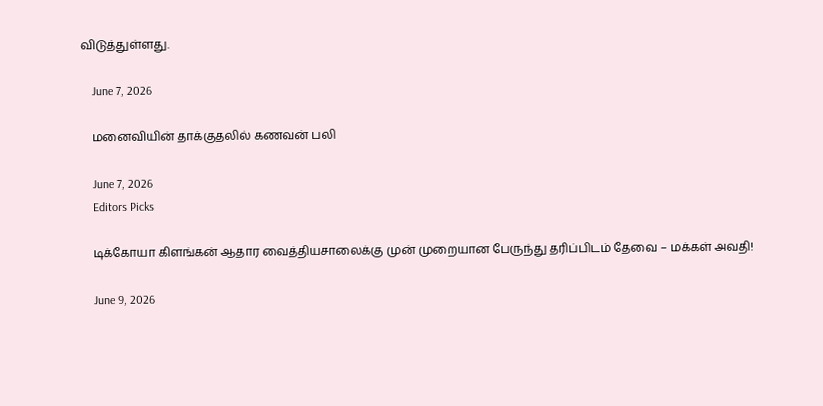விடுத்துள்ளது.

    June 7, 2026

    மனைவியின் தாக்குதலில் கணவன் பலி

    June 7, 2026
    Editors Picks

    டிக்கோயா கிளங்கன் ஆதார வைத்தியசாலைக்கு முன் முறையான பேருந்து தரிப்பிடம் தேவை – மக்கள் அவதி!

    June 9, 2026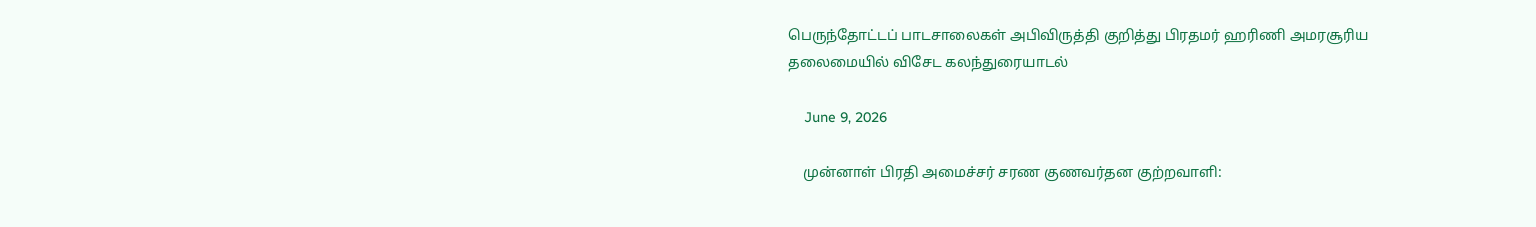பெருந்தோட்டப் பாடசாலைகள் அபிவிருத்தி குறித்து பிரதமர் ஹரிணி அமரசூரிய தலைமையில் விசேட கலந்துரையாடல்

    June 9, 2026

    முன்னாள் பிரதி அமைச்சர் சரண குணவர்தன குற்றவாளி: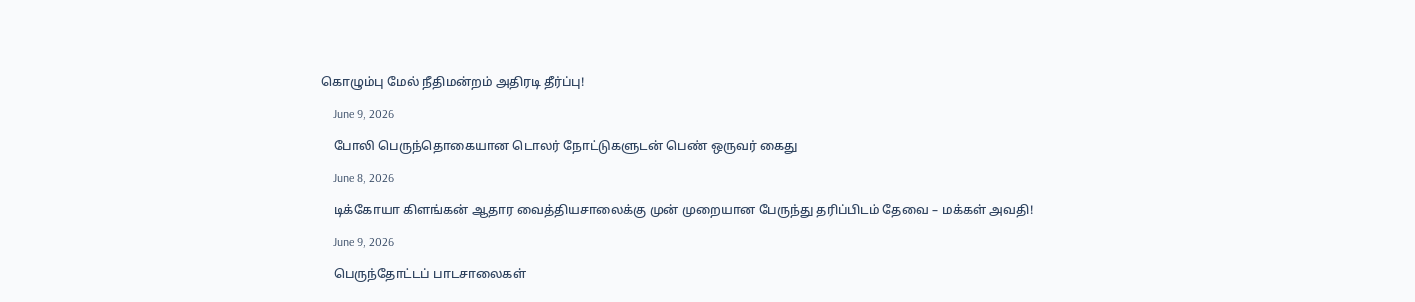கொழும்பு மேல் நீதிமன்றம் அதிரடி தீர்ப்பு!

    June 9, 2026

    போலி பெருந்தொகையான டொலர் நோட்டுகளுடன் பெண் ஒருவர் கைது

    June 8, 2026

    டிக்கோயா கிளங்கன் ஆதார வைத்தியசாலைக்கு முன் முறையான பேருந்து தரிப்பிடம் தேவை – மக்கள் அவதி!

    June 9, 2026

    பெருந்தோட்டப் பாடசாலைகள்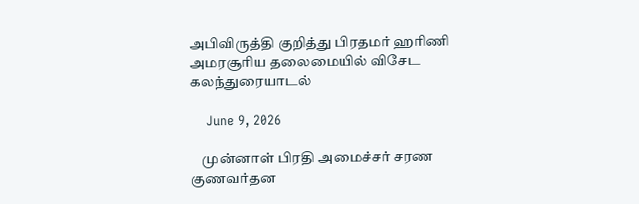அபிவிருத்தி குறித்து பிரதமர் ஹரிணி அமரசூரிய தலைமையில் விசேட கலந்துரையாடல்

    June 9, 2026

    முன்னாள் பிரதி அமைச்சர் சரண குணவர்தன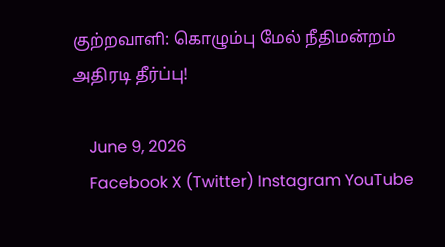குற்றவாளி: கொழும்பு மேல் நீதிமன்றம் அதிரடி தீர்ப்பு!

    June 9, 2026
    Facebook X (Twitter) Instagram YouTube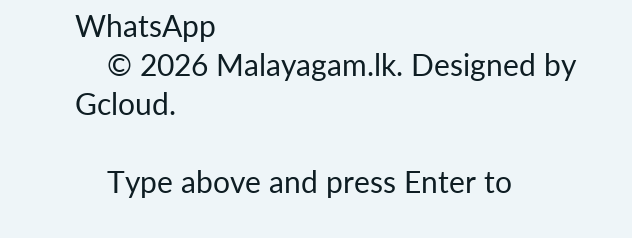WhatsApp
    © 2026 Malayagam.lk. Designed by Gcloud.

    Type above and press Enter to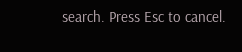search. Press Esc to cancel.